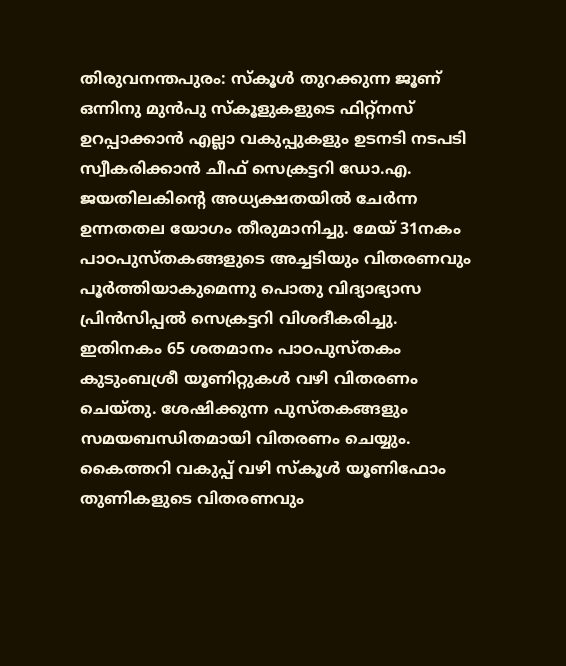തിരുവനന്തപുരം: സ്കൂൾ തുറക്കുന്ന ജൂണ് ഒന്നിനു മുൻപു സ്കൂളുകളുടെ ഫിറ്റ്നസ് ഉറപ്പാക്കാൻ എല്ലാ വകുപ്പുകളും ഉടനടി നടപടി സ്വീകരിക്കാൻ ചീഫ് സെക്രട്ടറി ഡോ.എ. ജയതിലകിന്റെ അധ്യക്ഷതയിൽ ചേർന്ന ഉന്നതതല യോഗം തീരുമാനിച്ചു. മേയ് 31നകം പാഠപുസ്തകങ്ങളുടെ അച്ചടിയും വിതരണവും പൂർത്തിയാകുമെന്നു പൊതു വിദ്യാഭ്യാസ പ്രിൻസിപ്പൽ സെക്രട്ടറി വിശദീകരിച്ചു.
ഇതിനകം 65 ശതമാനം പാഠപുസ്തകം കുടുംബശ്രീ യൂണിറ്റുകൾ വഴി വിതരണം ചെയ്തു. ശേഷിക്കുന്ന പുസ്തകങ്ങളും സമയബന്ധിതമായി വിതരണം ചെയ്യും. കൈത്തറി വകുപ്പ് വഴി സ്കൂൾ യൂണിഫോം തുണികളുടെ വിതരണവും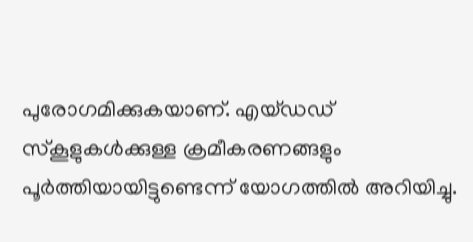പുരോഗമിക്കുകയാണ്. എയ്ഡഡ് സ്കൂളുകൾക്കുള്ള ക്രമീകരണങ്ങളും പൂർത്തിയായിട്ടുണ്ടെന്ന് യോഗത്തിൽ അറിയിച്ചു.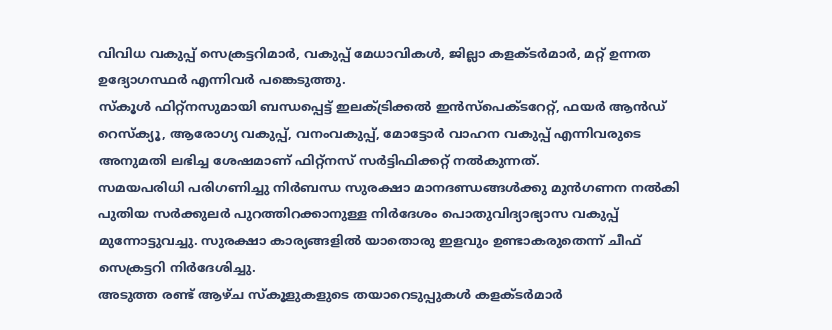വിവിധ വകുപ്പ് സെക്രട്ടറിമാർ, വകുപ്പ് മേധാവികൾ, ജില്ലാ കളക്ടർമാർ, മറ്റ് ഉന്നത ഉദ്യോഗസ്ഥർ എന്നിവർ പങ്കെടുത്തു.
സ്കൂൾ ഫിറ്റ്നസുമായി ബന്ധപ്പെട്ട് ഇലക്ട്രിക്കൽ ഇൻസ്പെക്ടറേറ്റ്, ഫയർ ആൻഡ് റെസ്ക്യൂ, ആരോഗ്യ വകുപ്പ്, വനംവകുപ്പ്, മോട്ടോർ വാഹന വകുപ്പ് എന്നിവരുടെ അനുമതി ലഭിച്ച ശേഷമാണ് ഫിറ്റ്നസ് സർട്ടിഫിക്കറ്റ് നൽകുന്നത്.
സമയപരിധി പരിഗണിച്ചു നിർബന്ധ സുരക്ഷാ മാനദണ്ഡങ്ങൾക്കു മുൻഗണന നൽകി പുതിയ സർക്കുലർ പുറത്തിറക്കാനുള്ള നിർദേശം പൊതുവിദ്യാഭ്യാസ വകുപ്പ് മുന്നോട്ടുവച്ചു. സുരക്ഷാ കാര്യങ്ങളിൽ യാതൊരു ഇളവും ഉണ്ടാകരുതെന്ന് ചീഫ് സെക്രട്ടറി നിർദേശിച്ചു.
അടുത്ത രണ്ട് ആഴ്ച സ്കൂളുകളുടെ തയാറെടുപ്പുകൾ കളക്ടർമാർ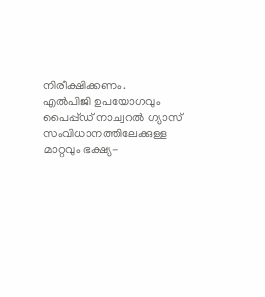നിരീക്ഷിക്കണം.
എൽപിജി ഉപയോഗവും പൈപ്പ്ഡ് നാച്വറൽ ഗ്യാസ് സംവിധാനത്തിലേക്കുള്ള മാറ്റവും ഭക്ഷ്യ-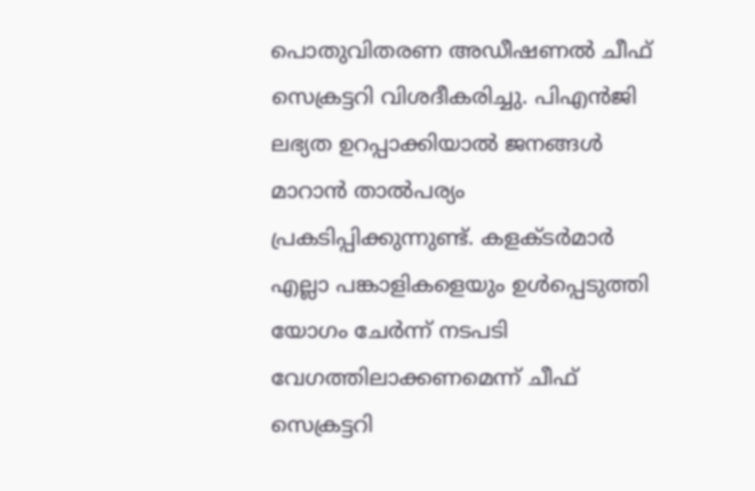പൊതുവിതരണ അഡീഷണൽ ചീഫ് സെക്രട്ടറി വിശദീകരിച്ചു. പിഎൻജി ലഭ്യത ഉറപ്പാക്കിയാൽ ജനങ്ങൾ മാറാൻ താൽപര്യം പ്രകടിപ്പിക്കുന്നുണ്ട്. കളക്ടർമാർ എല്ലാ പങ്കാളികളെയും ഉൾപ്പെടുത്തി യോഗം ചേർന്ന് നടപടി വേഗത്തിലാക്കണമെന്ന് ചീഫ് സെക്രട്ടറി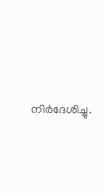നിർദേശിച്ചു.